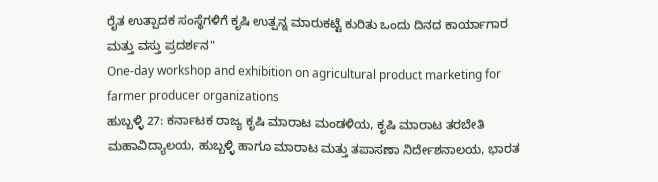ರೈತ ಉತ್ಪಾದಕ ಸಂಸ್ಥೆಗಳಿಗೆ ಕೃಷಿ ಉತ್ಪನ್ನ ಮಾರುಕಟ್ಟೆ ಕುರಿತು ಒಂದು ದಿನದ ಕಾರ್ಯಾಗಾರ ಮತ್ತು ವಸ್ತು ಪ್ರದರ್ಶನ"
One-day workshop and exhibition on agricultural product marketing for farmer producer organizations
ಹುಬ್ಬಳ್ಳಿ 27: ಕರ್ನಾಟಕ ರಾಜ್ಯ ಕೃಷಿ ಮಾರಾಟ ಮಂಡಳಿಯ, ಕೃಷಿ ಮಾರಾಟ ತರಬೇತಿ ಮಹಾವಿದ್ಯಾಲಯ, ಹುಬ್ಬಳ್ಳಿ ಹಾಗೂ ಮಾರಾಟ ಮತ್ತು ತಪಾಸಣಾ ನಿರ್ದೇಶನಾಲಯ, ಭಾರತ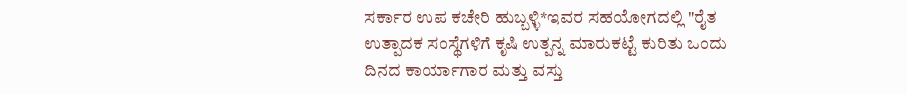ಸರ್ಕಾರ ಉಪ ಕಚೇರಿ ಹುಬ್ಬಳ್ಳಿ*ಇವರ ಸಹಯೋಗದಲ್ಲಿ "ರೈತ ಉತ್ಪಾದಕ ಸಂಸ್ಥೆಗಳಿಗೆ ಕೃಷಿ ಉತ್ಪನ್ನ ಮಾರುಕಟ್ಟೆ ಕುರಿತು ಒಂದು ದಿನದ ಕಾರ್ಯಾಗಾರ ಮತ್ತು ವಸ್ತು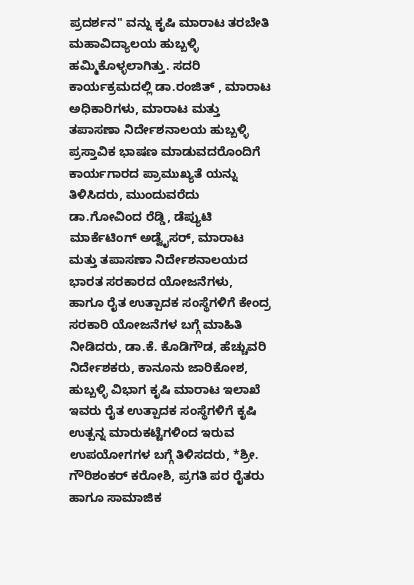ಪ್ರದರ್ಶನ" ವನ್ನು ಕೃಷಿ ಮಾರಾಟ ತರಬೇತಿ ಮಹಾವಿದ್ಯಾಲಯ ಹುಬ್ಬಳ್ಳಿ ಹಮ್ಮಿಕೊಳ್ಳಲಾಗಿತ್ತು. ಸದರಿ ಕಾರ್ಯಕ್ರಮದಲ್ಲಿ ಡಾ.ರಂಜಿತ್ , ಮಾರಾಟ ಅಧಿಕಾರಿಗಳು, ಮಾರಾಟ ಮತ್ತು ತಪಾಸಣಾ ನಿರ್ದೇಶನಾಲಯ ಹುಬ್ಬಳ್ಳಿ ಪ್ರಸ್ತಾವಿಕ ಭಾಷಣ ಮಾಡುವದರೊಂದಿಗೆ ಕಾರ್ಯಗಾರದ ಪ್ರಾಮುಖ್ಯತೆ ಯನ್ನು ತಿಳಿಸಿದರು, ಮುಂದುವರೆದು ಡಾ.ಗೋವಿಂದ ರೆಡ್ಡಿ, ಡೆಪ್ಯುಟಿ ಮಾರ್ಕೆಟಿಂಗ್ ಅಡ್ವೈಸರ್, ಮಾರಾಟ ಮತ್ತು ತಪಾಸಣಾ ನಿರ್ದೇಶನಾಲಯದ ಭಾರತ ಸರಕಾರದ ಯೋಜನೆಗಳು,
ಹಾಗೂ ರೈತ ಉತ್ಪಾದಕ ಸಂಸ್ಥೆಗಳಿಗೆ ಕೇಂದ್ರ ಸರಕಾರಿ ಯೋಜನೆಗಳ ಬಗ್ಗೆ ಮಾಹಿತಿ ನೀಡಿದರು, ಡಾ.ಕೆ. ಕೊಡಿಗೌಡ, ಹೆಚ್ಚುವರಿ ನಿರ್ದೇಶಕರು, ಕಾನೂನು ಜಾರಿಕೋಶ, ಹುಬ್ಬಳ್ಳಿ ವಿಭಾಗ ಕೃಷಿ ಮಾರಾಟ ಇಲಾಖೆ ಇವರು ರೈತ ಉತ್ಪಾದಕ ಸಂಸ್ಥೆಗಳಿಗೆ ಕೃಷಿ ಉತ್ಪನ್ನ ಮಾರುಕಟ್ಟೆಗಳಿಂದ ಇರುವ ಉಪಯೋಗಗಳ ಬಗ್ಗೆ ತಿಳಿಸದರು, *ಶ್ರೀ. ಗೌರಿಶಂಕರ್ ಕರೋಶಿ, ಪ್ರಗತಿ ಪರ ರೈತರು ಹಾಗೂ ಸಾಮಾಜಿಕ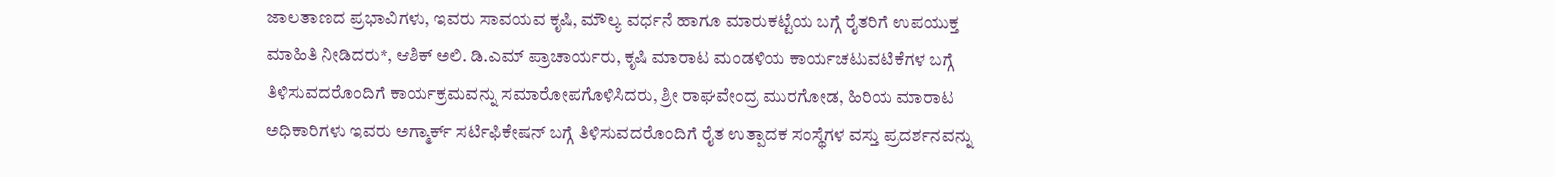ಜಾಲತಾಣದ ಪ್ರಭಾವಿಗಳು, ಇವರು ಸಾವಯವ ಕೃಷಿ, ಮೌಲ್ಯ ವರ್ಧನೆ ಹಾಗೂ ಮಾರುಕಟ್ಟೆಯ ಬಗ್ಗೆ ರೈತರಿಗೆ ಉಪಯುಕ್ತ ಮಾಹಿತಿ ನೀಡಿದರು*, ಆಶಿಕ್ ಅಲಿ. ಡಿ.ಎಮ್ ಪ್ರಾಚಾರ್ಯರು, ಕೃಷಿ ಮಾರಾಟ ಮಂಡಳಿಯ ಕಾರ್ಯಚಟುವಟಿಕೆಗಳ ಬಗ್ಗೆ ತಿಳಿಸುವದರೊಂದಿಗೆ ಕಾರ್ಯಕ್ರಮವನ್ನು ಸಮಾರೋಪಗೊಳಿಸಿದರು, ಶ್ರೀ ರಾಘವೇಂದ್ರ ಮುರಗೋಡ, ಹಿರಿಯ ಮಾರಾಟ ಅಧಿಕಾರಿಗಳು ಇವರು ಅಗ್ಮಾರ್ಕ್ ಸರ್ಟಿಫಿಕೇಷನ್ ಬಗ್ಗೆ ತಿಳಿಸುವದರೊಂದಿಗೆ ರೈತ ಉತ್ಪಾದಕ ಸಂಸ್ಥೆಗಳ ವಸ್ತು ಪ್ರದರ್ಶನವನ್ನು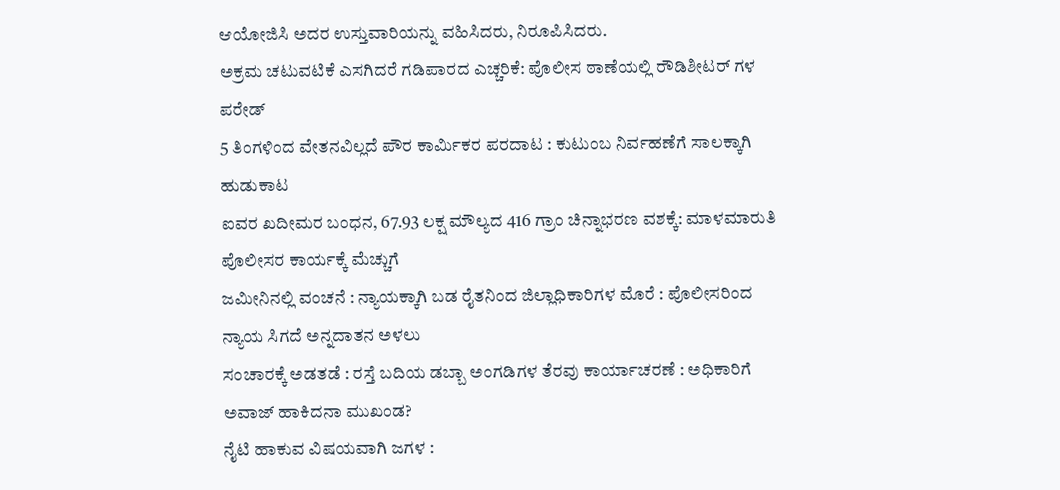ಆಯೋಜಿಸಿ ಅದರ ಉಸ್ತುವಾರಿಯನ್ನು ವಹಿಸಿದರು, ನಿರೂಪಿಸಿದರು.
ಅಕ್ರಮ ಚಟುವಟಿಕೆ ಎಸಗಿದರೆ ಗಡಿಪಾರದ ಎಚ್ಚರಿಕೆ: ಪೊಲೀಸ ಠಾಣೆಯಲ್ಲಿ ರೌಡಿಶೀಟರ್ ಗಳ ಪರೇಡ್
5 ತಿಂಗಳಿಂದ ವೇತನವಿಲ್ಲದೆ ಪೌರ ಕಾರ್ಮಿಕರ ಪರದಾಟ : ಕುಟುಂಬ ನಿರ್ವಹಣೆಗೆ ಸಾಲಕ್ಕಾಗಿ ಹುಡುಕಾಟ
ಐವರ ಖದೀಮರ ಬಂಧನ, 67.93 ಲಕ್ಷ ಮೌಲ್ಯದ 416 ಗ್ರಾಂ ಚಿನ್ನಾಭರಣ ವಶಕ್ಕೆ: ಮಾಳಮಾರುತಿ ಪೊಲೀಸರ ಕಾರ್ಯಕ್ಕೆ ಮೆಚ್ಚುಗೆ
ಜಮೀನಿನಲ್ಲಿ ವಂಚನೆ : ನ್ಯಾಯಕ್ಕಾಗಿ ಬಡ ರೈತನಿಂದ ಜಿಲ್ಲಾಧಿಕಾರಿಗಳ ಮೊರೆ : ಪೊಲೀಸರಿಂದ ನ್ಯಾಯ ಸಿಗದೆ ಅನ್ನದಾತನ ಅಳಲು
ಸಂಚಾರಕ್ಕೆ ಅಡತಡೆ : ರಸ್ತೆ ಬದಿಯ ಡಬ್ಬಾ ಅಂಗಡಿಗಳ ತೆರವು ಕಾರ್ಯಾಚರಣೆ : ಅಧಿಕಾರಿಗೆ ಅವಾಜ್ ಹಾಕಿದನಾ ಮುಖಂಡ?
ನೈಟಿ ಹಾಕುವ ವಿಷಯವಾಗಿ ಜಗಳ :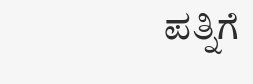ಪತ್ನಿಗೆ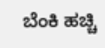ಬೆಂಕಿ ಹಚ್ಚಿ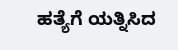ಹತ್ಯೆಗೆ ಯತ್ನಿಸಿದ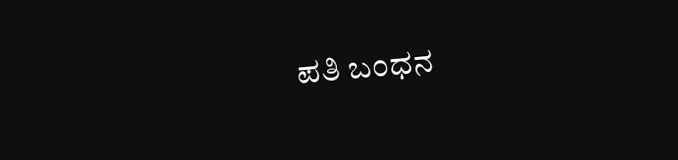ಪತಿ ಬಂಧನ